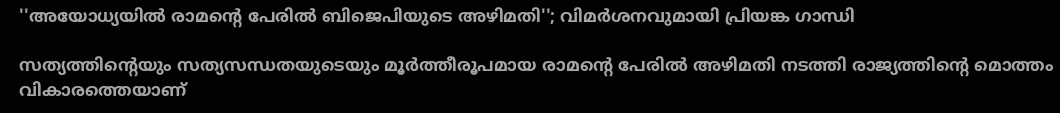''അയോധ്യയിൽ രാമന്റെ പേരിൽ ബിജെപിയുടെ അഴിമതി''; വിമർശനവുമായി പ്രിയങ്ക ഗാന്ധി

സത്യത്തിന്റെയും സത്യസന്ധതയുടെയും മൂർത്തീരൂപമായ രാമന്റെ പേരിൽ അഴിമതി നടത്തി രാജ്യത്തിന്റെ മൊത്തം വികാരത്തെയാണ്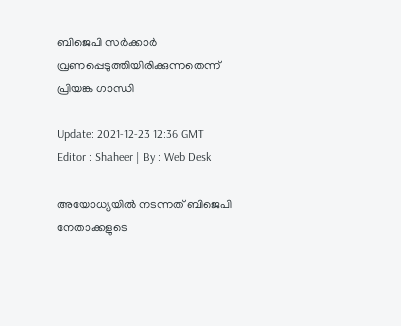ബിജെപി സർക്കാർ വ്രണപ്പെടുത്തിയിരിക്കുന്നതെന്ന് പ്രിയങ്ക ഗാന്ധി

Update: 2021-12-23 12:36 GMT
Editor : Shaheer | By : Web Desk

അയോധ്യയിൽ നടന്നത് ബിജെപി നേതാക്കളുടെ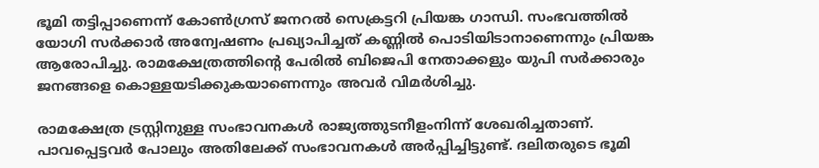ഭൂമി തട്ടിപ്പാണെന്ന് കോൺഗ്രസ് ജനറൽ സെക്രട്ടറി പ്രിയങ്ക ഗാന്ധി. സംഭവത്തിൽ യോഗി സർക്കാർ അന്വേഷണം പ്രഖ്യാപിച്ചത് കണ്ണിൽ പൊടിയിടാനാണെന്നും പ്രിയങ്ക ആരോപിച്ചു. രാമക്ഷേത്രത്തിന്റെ പേരിൽ ബിജെപി നേതാക്കളും യുപി സർക്കാരും ജനങ്ങളെ കൊള്ളയടിക്കുകയാണെന്നും അവർ വിമർശിച്ചു.

രാമക്ഷേത്ര ട്രസ്റ്റിനുള്ള സംഭാവനകൾ രാജ്യത്തുടനീളംനിന്ന് ശേഖരിച്ചതാണ്. പാവപ്പെട്ടവർ പോലും അതിലേക്ക് സംഭാവനകൾ അർപ്പിച്ചിട്ടുണ്ട്. ദലിതരുടെ ഭൂമി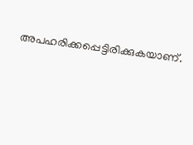അപഹരിക്കപ്പെട്ടിരിക്കുകയാണ്.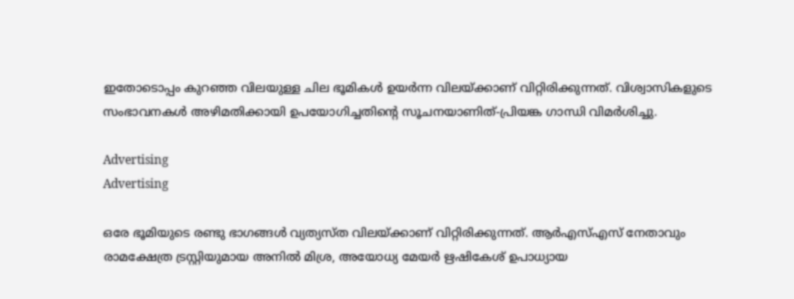ഇതോടൊപ്പം കുറഞ്ഞ വിലയുള്ള ചില ഭൂമികൾ ഉയർന്ന വിലയ്ക്കാണ് വിറ്റിരിക്കുന്നത്. വിശ്വാസികളുടെ സംഭാവനകൾ അഴിമതിക്കായി ഉപയോഗിച്ചതിന്റെ സൂചനയാണിത്-പ്രിയങ്ക ഗാന്ധി വിമർശിച്ചു.

Advertising
Advertising

ഒരേ ഭൂമിയുടെ രണ്ടു ഭാഗങ്ങൾ വ്യത്യസ്ത വിലയ്ക്കാണ് വിറ്റിരിക്കുന്നത്. ആർഎസ്എസ് നേതാവും രാമക്ഷേത്ര ട്രസ്റ്റിയുമായ അനിൽ മിശ്ര, അയോധ്യ മേയർ ഋഷികേശ് ഉപാധ്യായ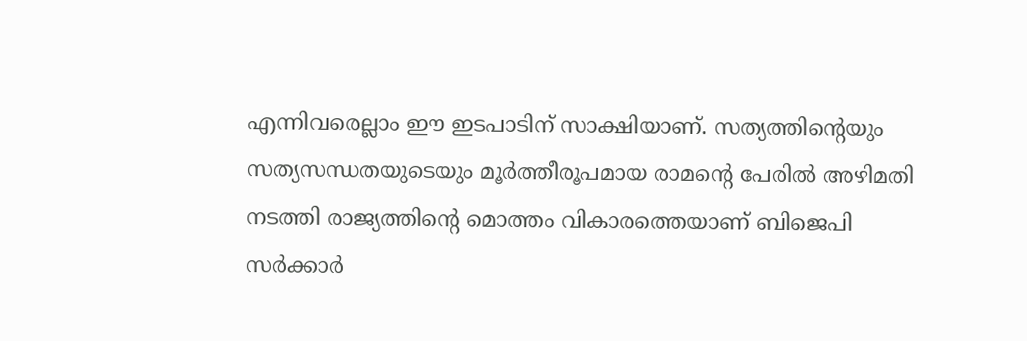എന്നിവരെല്ലാം ഈ ഇടപാടിന് സാക്ഷിയാണ്. സത്യത്തിന്റെയും സത്യസന്ധതയുടെയും മൂർത്തീരൂപമായ രാമന്റെ പേരിൽ അഴിമതി നടത്തി രാജ്യത്തിന്റെ മൊത്തം വികാരത്തെയാണ് ബിജെപി സർക്കാർ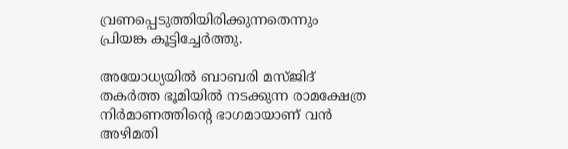വ്രണപ്പെടുത്തിയിരിക്കുന്നതെന്നും പ്രിയങ്ക കൂട്ടിച്ചേർത്തു.

അയോധ്യയിൽ ബാബരി മസ്ജിദ് തകർത്ത ഭൂമിയിൽ നടക്കുന്ന രാമക്ഷേത്ര നിർമാണത്തിന്റെ ഭാഗമായാണ് വൻ അഴിമതി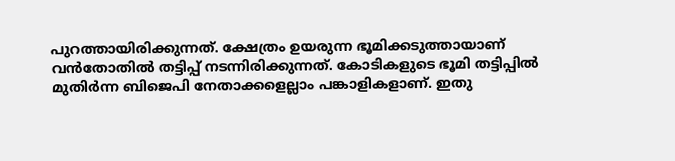പുറത്തായിരിക്കുന്നത്. ക്ഷേത്രം ഉയരുന്ന ഭൂമിക്കടുത്തായാണ് വൻതോതിൽ തട്ടിപ്പ് നടന്നിരിക്കുന്നത്. കോടികളുടെ ഭൂമി തട്ടിപ്പിൽ മുതിർന്ന ബിജെപി നേതാക്കളെല്ലാം പങ്കാളികളാണ്. ഇതു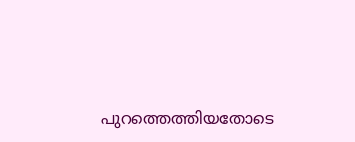പുറത്തെത്തിയതോടെ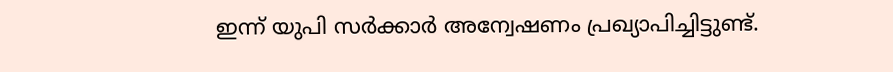ഇന്ന് യുപി സർക്കാർ അന്വേഷണം പ്രഖ്യാപിച്ചിട്ടുണ്ട്.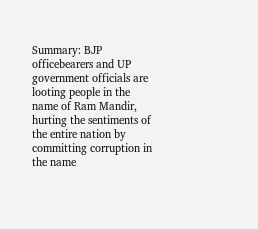Summary: BJP officebearers and UP government officials are looting people in the name of Ram Mandir, hurting the sentiments of the entire nation by committing corruption in the name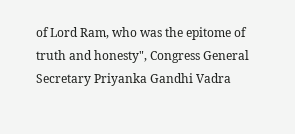of Lord Ram, who was the epitome of truth and honesty", Congress General Secretary Priyanka Gandhi Vadra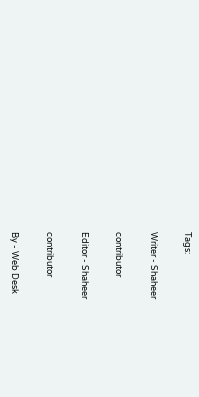Tags:

Writer - Shaheer

contributor

Editor - Shaheer

contributor

By - Web Desk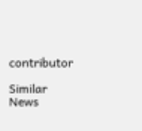contributor

Similar News